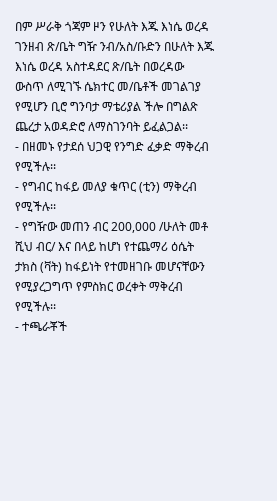በም ሥራቅ ጎጃም ዞን የሁለት እጁ እነሴ ወረዳ ገንዘብ ጽ/ቤት ግዥ ንብ/አስ/ቡድን በሁለት እጁ እነሴ ወረዳ አስተዳደር ጽ/ቤት በወረዳው ውስጥ ለሚገኙ ሴክተር መ/ቤቶች መገልገያ የሚሆን ቢሮ ግንባታ ማቴሪያል ችሎ በግልጽ ጨረታ አወዳድሮ ለማስገንባት ይፈልጋል፡፡
- በዘመኑ የታደሰ ህጋዊ የንግድ ፈቃድ ማቅረብ የሚችሉ፡፡
- የግብር ከፋይ መለያ ቁጥር (ቲን) ማቅረብ የሚችሉ፡፡
- የግዥው መጠን ብር 200,000 /ሁለት መቶ ሺህ ብር/ እና በላይ ከሆነ የተጨማሪ ዕሴት ታክስ (ቫት) ከፋይነት የተመዘገቡ መሆናቸውን የሚያረጋግጥ የምስክር ወረቀት ማቅረብ የሚችሉ፡፡
- ተጫራቾች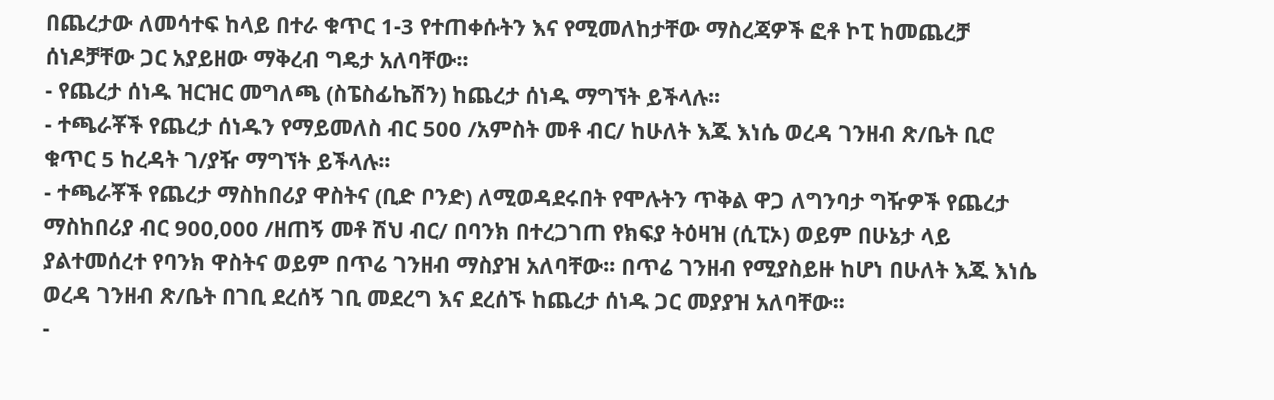በጨረታው ለመሳተፍ ከላይ በተራ ቁጥር 1-3 የተጠቀሱትን እና የሚመለከታቸው ማስረጃዎች ፎቶ ኮፒ ከመጨረቻ ሰነዶቻቸው ጋር አያይዘው ማቅረብ ግዴታ አለባቸው፡፡
- የጨረታ ሰነዱ ዝርዝር መግለጫ (ስፔስፊኬሽን) ከጨረታ ሰነዱ ማግኘት ይችላሉ፡፡
- ተጫራቾች የጨረታ ሰነዱን የማይመለስ ብር 500 /አምስት መቶ ብር/ ከሁለት እጁ እነሴ ወረዳ ገንዘብ ጽ/ቤት ቢሮ ቁጥር 5 ከረዳት ገ/ያዥ ማግኘት ይችላሉ፡፡
- ተጫራቾች የጨረታ ማስከበሪያ ዋስትና (ቢድ ቦንድ) ለሚወዳደሩበት የሞሉትን ጥቅል ዋጋ ለግንባታ ግዥዎች የጨረታ ማስከበሪያ ብር 900,000 /ዘጠኝ መቶ ሽህ ብር/ በባንክ በተረጋገጠ የክፍያ ትዕዛዝ (ሲፒኦ) ወይም በሁኔታ ላይ ያልተመሰረተ የባንክ ዋስትና ወይም በጥሬ ገንዘብ ማስያዝ አለባቸው፡፡ በጥሬ ገንዘብ የሚያስይዙ ከሆነ በሁለት እጁ እነሴ ወረዳ ገንዘብ ጽ/ቤት በገቢ ደረሰኝ ገቢ መደረግ እና ደረሰኙ ከጨረታ ሰነዱ ጋር መያያዝ አለባቸው፡፡
-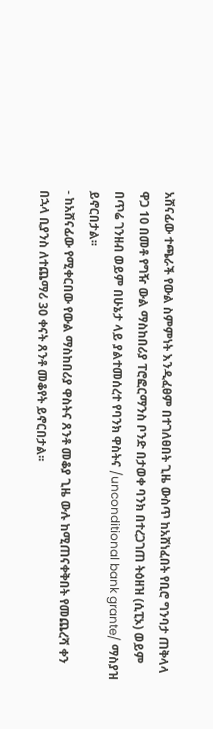አሸናፊው ተጫራች የውል ስምምነት እንዲፈፀም በተገለፀበት ጊዜ ውስጥ ከአሸነፈበት የቢሮ ግንባታ ጠቅላላ ዋጋ 10 በመቶ የግዥ ውል ማስከበሪያ ፐሮፎርማንስ ቦንድ በታወቀ ባንክ በተረጋገጠ ትዕዘዝ (ሲፒኦ) ወይም በጥሬ ገንዘብ ወይም በሁኔታ ላይ ያልተመሰረተ የባንክ ዋስትና /unconditional bank grante/ ማስያዝ ይኖርበታል፡፡
- ከአሸናፊው የሚቀርበው የውል ማስከበሪያ ዋስትና ጸንቶ መቆያ ጊዜ ውሉ ከሚጠናቀቅበት የመጨረሻ ቀን በኋላ ቢያንስ ለተጨማሪ 30 ቀናት ጸንቶ መቆየት ይኖርበታል፡፡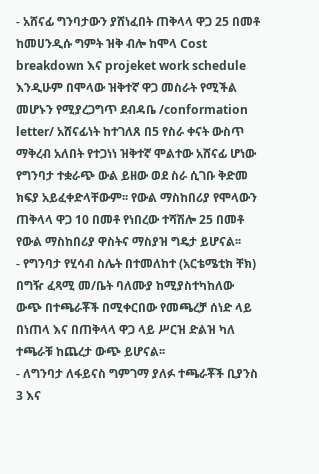- አሸናፊ ግንባታውን ያሸነፈበት ጠቅላላ ዋጋ 25 በመቶ ከመሀንዲሱ ግምት ዝቅ ብሎ ከሞላ Cost breakdown እና projeket work schedule እንዲሁም በሞላው ዝቅተኛ ዋጋ መስራት የሚችል መሆኑን የሚያረጋግጥ ደብዳቤ /conformation letter/ አሸናፊነት ከተገለጸ በ5 የስራ ቀናት ውስጥ ማቅረብ አለበት የተጋነነ ዝቅተኛ ሞልተው አሸናፊ ሆነው የግንባታ ተቋራጭ ውል ይዘው ወደ ስራ ሲገቡ ቅድመ ክፍያ አይፈቀድላቸውም፡፡ የውል ማስከበሪያ የሞላውን ጠቅላላ ዋጋ 10 በመቶ የነበረው ተሻሽሎ 25 በመቶ የውል ማስከበሪያ ዋስትና ማስያዝ ግዴታ ይሆናል፡፡
- የግንባታ የሂሳብ ስሌት በተመለከተ (አርቴሜቲክ ቸክ) በግዥ ፈጻሚ መ/ቤት ባለሙያ ከሚያስተካከለው ውጭ በተጫራቾች በሚቀርበው የመጫረቻ ሰነድ ላይ በነጠላ እና በጠቅላላ ዋጋ ላይ ሥርዝ ድልዝ ካለ ተጫራቹ ከጨረታ ውጭ ይሆናል፡፡
- ለግንባታ ለፋይናስ ግምገማ ያለፉ ተጫራቾች ቢያንስ 3 እና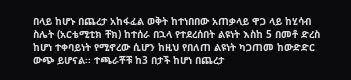በላይ ከሆኑ በጨረታ አከፋፈል ወቅት ከተነበበው አጠቃላይ ዋጋ ላይ ከሂሳብ ስሌት (አርቴሚቲክ ቸክ) ከተሰራ በኋላ የተደረሰበት ልዩነት እስከ 5 በመቶ ድረስ ከሆነ ተቀባይነት የሚኖረው ሲሆን ከዚህ የበለጠ ልዩነት ካጋጠመ ከውድድር ውጭ ይሆናል፡፡ ተጫራቾቹ ከ3 በታች ከሆነ በጨረታ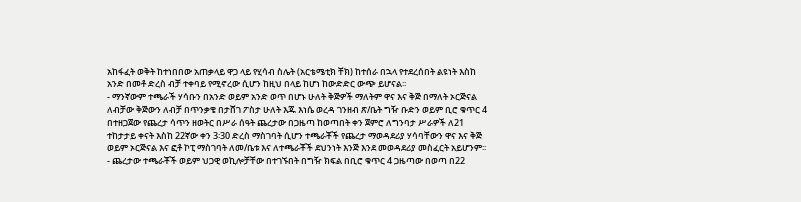አከፋፈት ወቅት ከተነበበው አጠቃላይ ዋጋ ላይ የሂሳብ ስሌት (አርቴሜቲክ ቸክ) ከተሰራ በኋላ የተደረሰበት ልዩነት እስከ አንድ በመቶ ድረስ ብቻ ተቀባይ የሚኖረው ሲሆን ከዚህ በላይ ከሆነ ከውድድር ውጭ ይሆናል፡፡
- ማንኛውም ተጫራች ሃሳቡን በአንድ ወይም አንድ ወጥ በሆኑ ሁለት ቅጅዎች ማለትም ዋና እና ቅጅ በማለት ኦርጅናል ለብቻው ቅጅውን ለብቻ በጥንቃቄ በታሸገ ፖስታ ሁለት እጁ እነሴ ወረዳ ገንዘብ ጽ/ቤት ግዥ ቡድን ወይም ቢሮ ቁጥር 4 በተዘጋጀው የጨረታ ሳጥን ዘወትር በሥራ ሰዓት ጨረታው በጋዜጣ ከወጣበት ቀን ጀምሮ ለግንባታ ሥራዎች ለ21 ተከታታይ ቀናት እስከ 22ኛው ቀን 3፡30 ድረስ ማስገባት ሲሆን ተጫራቾች የጨረታ ማወዳደሪያ ሃሳባቸውን ዋና እና ቅጅ ወይም ኦርጅናል እና ፎቶ ኮፒ ማስገባት ለመ/ቤቱ እና ለተጫራቾች ደህንነት እንጅ እንደ መወዳደሪያ መስፈርት አይሆንም፡፡
- ጨረታው ተጫራቾች ወይም ህጋዊ ወኪሎቻቸው በተገኙበት በግዥ ክፍል በቢሮ ቁጥር 4 ጋዜጣው በወጣ በ22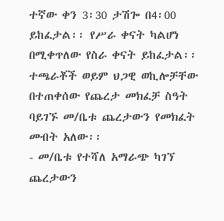ተኛው ቀን 3፡30 ታሽጐ በ4፡00 ይከፈታል፡፡ የሥራ ቀናት ካልሆነ በሚቀጥለው የስራ ቀናት ይከፈታል፡፡ ተጫራቾች ወይም ህጋዊ ወኪሎቻቸው በተጠቀሰው የጨረታ መክፈቻ ስዓት ባይገኙ መ/ቤቱ ጨረታውን የመክፈት መብት አለው፡፡
- መ/ቤቱ የተሻለ አማራጭ ካገኘ ጨረታውን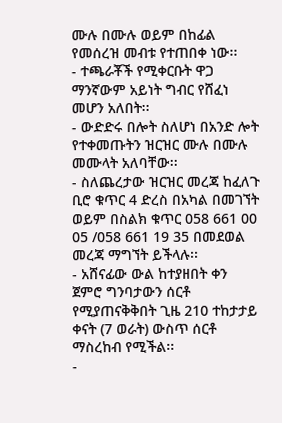ሙሉ በሙሉ ወይም በከፊል የመሰረዝ መብቱ የተጠበቀ ነው፡፡
- ተጫራቾች የሚቀርቡት ዋጋ ማንኛውም አይነት ግብር የሸፈነ መሆን አለበት፡፡
- ውድድሩ በሎት ስለሆነ በአንድ ሎት የተቀመጡትን ዝርዝር ሙሉ በሙሉ መሙላት አለባቸው፡፡
- ስለጨረታው ዝርዝር መረጃ ከፈለጉ ቢሮ ቁጥር 4 ድረስ በአካል በመገኘት ወይም በስልክ ቁጥር 058 661 00 05 /058 661 19 35 በመደወል መረጃ ማግኘት ይችላሉ፡፡
- አሸናፊው ውል ከተያዘበት ቀን ጀምሮ ግንባታውን ሰርቶ የሚያጠናቅቅበት ጊዜ 210 ተከታታይ ቀናት (7 ወራት) ውስጥ ሰርቶ ማስረከብ የሚችል፡፡
-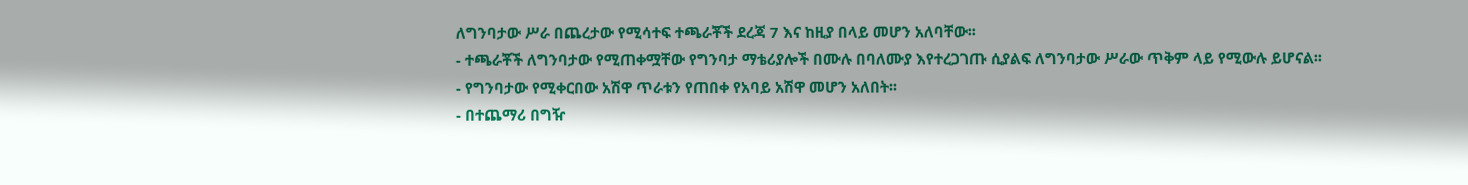ለግንባታው ሥራ በጨረታው የሚሳተፍ ተጫራቾች ደረጃ 7 እና ከዚያ በላይ መሆን አለባቸው፡፡
- ተጫራቾች ለግንባታው የሚጠቀሟቸው የግንባታ ማቴሪያሎች በሙሉ በባለሙያ እየተረጋገጡ ሲያልፍ ለግንባታው ሥራው ጥቅም ላይ የሚውሉ ይሆናል፡፡
- የግንባታው የሚቀርበው አሽዋ ጥራቱን የጠበቀ የአባይ አሽዋ መሆን አለበት፡፡
- በተጨማሪ በግዥ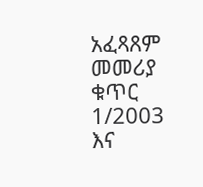አፈጻጸም መመሪያ ቁጥር 1/2003 እና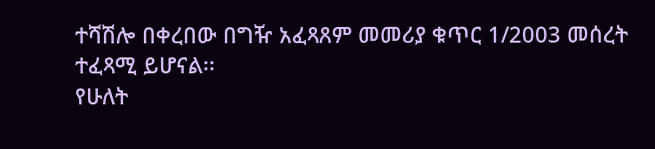ተሻሽሎ በቀረበው በግዥ አፈጻጸም መመሪያ ቁጥር 1/2003 መሰረት ተፈጻሚ ይሆናል፡፡
የሁለት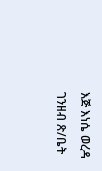እጅ እነሴ ወረዳ ገንዘብ ጽ/ቤት